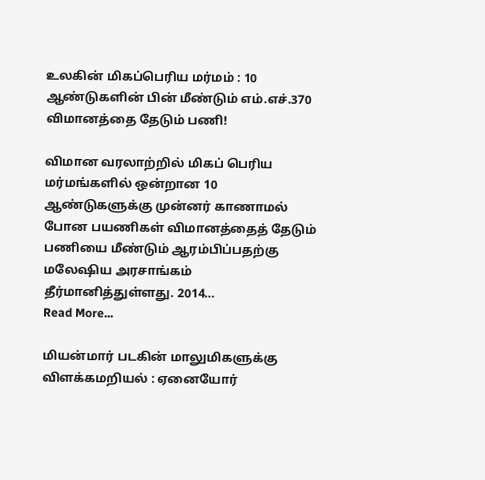உலகின் மிகப்பெரிய மர்மம் : 10 ஆண்டுகளின் பின் மீண்டும் எம்.எச்.370 விமானத்தை தேடும் பணி!

விமான வரலாற்றில் மிகப் பெரிய மர்மங்களில் ஒன்றான 10 ஆண்டுகளுக்கு முன்னர் காணாமல் போன பயணிகள் விமானத்தைத் தேடும் பணியை மீண்டும் ஆரம்பிப்பதற்கு மலேஷிய அரசாங்கம் தீர்மானித்துள்ளது. 2014…
Read More...

மியன்மார் படகின் மாலுமிகளுக்கு விளக்கமறியல் : ஏனையோர்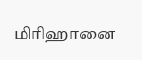மிரிஹானை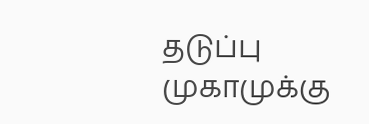தடுப்பு முகாமுக்கு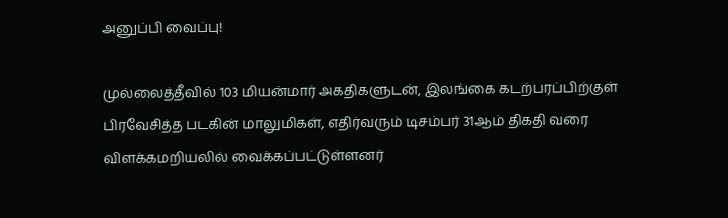அனுப்பி வைப்பு!

முல்லைத்தீவில் 103 மியன்மார் அகதிகளுடன், இலங்கை கடற்பரப்பிற்குள் பிரவேசித்த படகின் மாலுமிகள், எதிர்வரும் டிசம்பர் 31ஆம் திகதி வரை விளக்கமறியலில் வைக்கப்பட்டுள்ளனர்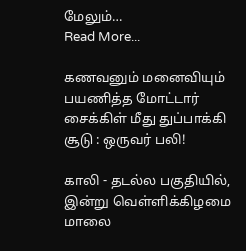மேலும்…
Read More...

கணவனும் மனைவியும் பயணித்த மோட்டார் சைக்கிள் மீது துப்பாக்கி சூடு : ஒருவர் பலி!

காலி - தடல்ல பகுதியில், இன்று வெள்ளிக்கிழமை மாலை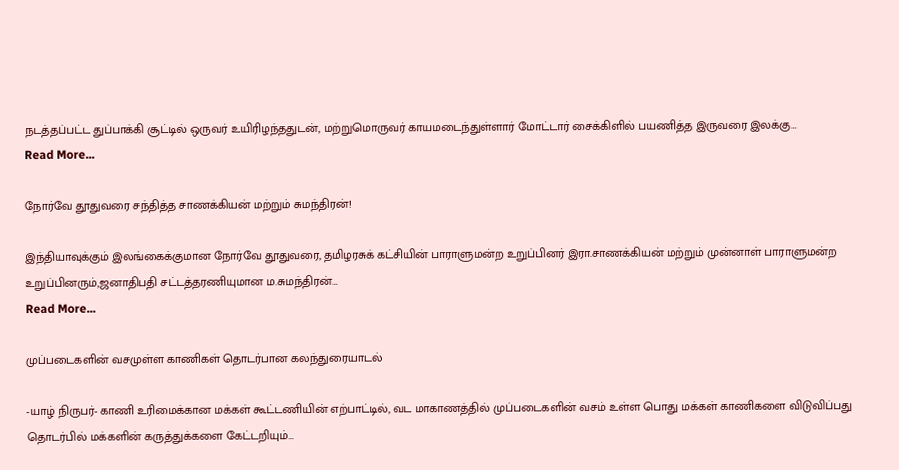நடத்தப்பட்ட துப்பாக்கி சூட்டில் ஒருவர் உயிரிழந்ததுடன், மற்றுமொருவர் காயமடைந்துள்ளார் மோட்டார் சைக்கிளில் பயணித்த இருவரை இலக்கு…
Read More...

நோர்வே தூதுவரை சந்தித்த சாணக்கியன் மற்றும் சுமந்திரன்!

இந்தியாவுக்கும் இலங்கைக்குமான நோர்வே தூதுவரை, தமிழரசுக் கட்சியின் பாராளுமன்ற உறுப்பினர் இரா.சாணக்கியன் மற்றும் முன்னாள் பாராளுமன்ற உறுப்பினரும்,ஜனாதிபதி சட்டத்தரணியுமான ம.சுமந்திரன்…
Read More...

முப்படைகளின் வசமுள்ள காணிகள் தொடர்பான கலந்துரையாடல்

-யாழ் நிருபர்- காணி உரிமைக்கான மக்கள் கூட்டணியின் எற்பாட்டில், வட மாகாணத்தில் முப்படைகளின் வசம் உள்ள பொது மக்கள் காணிகளை விடுவிப்பது தொடர்பில் மக்களின் கருத்துக்களை கேட்டறியும்…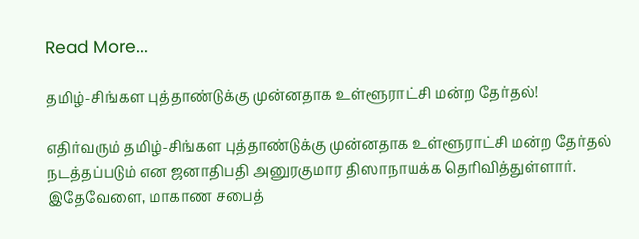Read More...

தமிழ்-சிங்கள புத்தாண்டுக்கு முன்னதாக உள்ளூராட்சி மன்ற தேர்தல்!

எதிர்வரும் தமிழ்-சிங்கள புத்தாண்டுக்கு முன்னதாக உள்ளூராட்சி மன்ற தேர்தல் நடத்தப்படும் என ஜனாதிபதி அனுரகுமார திஸாநாயக்க தெரிவித்துள்ளார். இதேவேளை, மாகாண சபைத்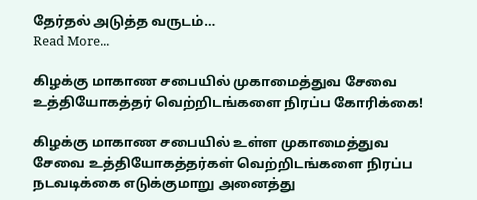தேர்தல் அடுத்த வருடம்…
Read More...

கிழக்கு மாகாண சபையில் முகாமைத்துவ சேவை உத்தியோகத்தர் வெற்றிடங்களை நிரப்ப கோரிக்கை!

கிழக்கு மாகாண சபையில் உள்ள முகாமைத்துவ சேவை உத்தியோகத்தர்கள் வெற்றிடங்களை நிரப்ப நடவடிக்கை எடுக்குமாறு அனைத்து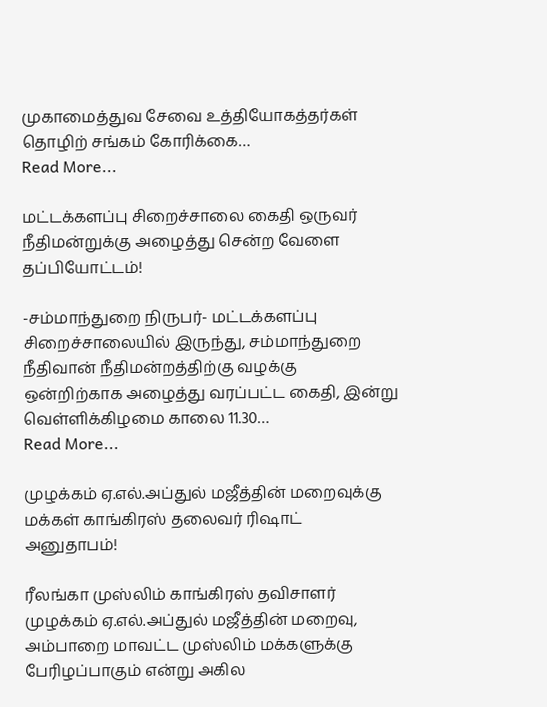முகாமைத்துவ சேவை உத்தியோகத்தர்கள் தொழிற் சங்கம் கோரிக்கை…
Read More...

மட்டக்களப்பு சிறைச்சாலை கைதி ஒருவர் நீதிமன்றுக்கு அழைத்து சென்ற வேளை தப்பியோட்டம்!

-சம்மாந்துறை நிருபர்- மட்டக்களப்பு சிறைச்சாலையில் இருந்து, சம்மாந்துறை நீதிவான் நீதிமன்றத்திற்கு வழக்கு ஒன்றிற்காக அழைத்து வரப்பட்ட கைதி, இன்று வெள்ளிக்கிழமை காலை 11.30…
Read More...

முழக்கம் ஏ.எல்.அப்துல் மஜீத்தின் மறைவுக்கு மக்கள் காங்கிரஸ் தலைவர் ரிஷாட் அனுதாபம்!

ரீலங்கா முஸ்லிம் காங்கிரஸ் தவிசாளர் முழக்கம் ஏ.எல்.அப்துல் மஜீத்தின் மறைவு, அம்பாறை மாவட்ட முஸ்லிம் மக்களுக்கு பேரிழப்பாகும் என்று அகில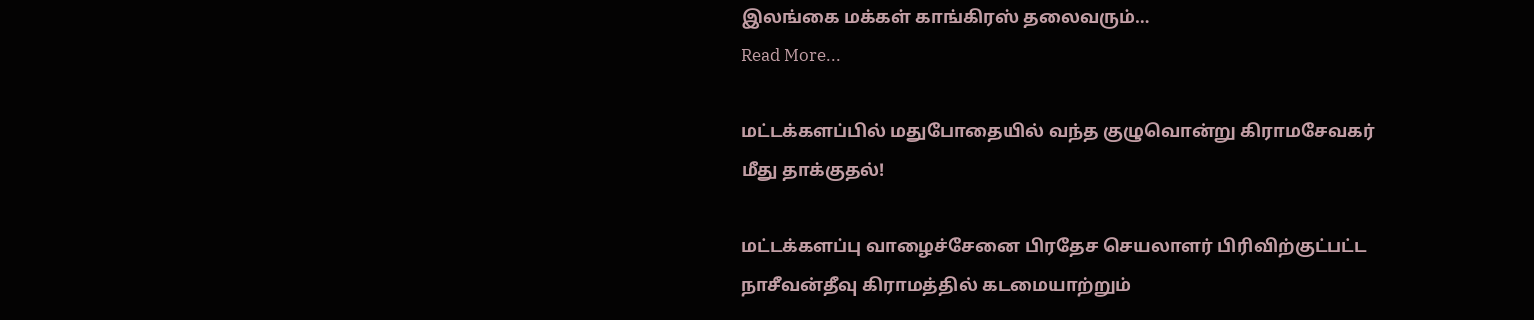இலங்கை மக்கள் காங்கிரஸ் தலைவரும்…
Read More...

மட்டக்களப்பில் மதுபோதையில் வந்த குழுவொன்று கிராமசேவகர் மீது தாக்குதல்!

மட்டக்களப்பு வாழைச்சேனை பிரதேச செயலாளர் பிரிவிற்குட்பட்ட நாசீவன்தீவு கிராமத்தில் கடமையாற்றும்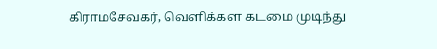கிராமசேவகர், வெளிக்கள கடமை முடிந்து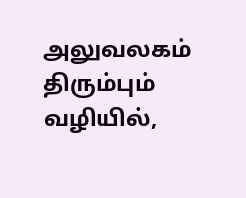அலுவலகம் திரும்பும் வழியில்,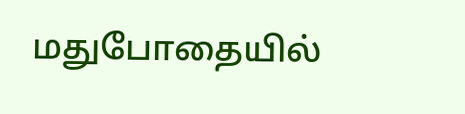மதுபோதையில்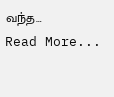வந்த…
Read More...